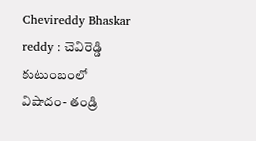Chevireddy Bhaskar reddy : చెవిరెడ్డి కుటుంబంలో విషాదం- తండ్రి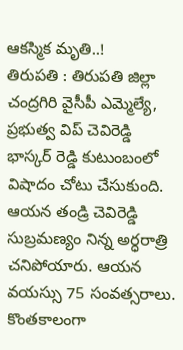ఆకస్మిక మృతి..!
తిరుపతి : తిరుపతి జిల్లా చంద్రగిరి వైసీపీ ఎమ్మెల్యే, ప్రభుత్వ విప్ చెవిరెడ్డి భాస్కర్ రెడ్డి కుటుంబంలో విషాదం చోటు చేసుకుంది. ఆయన తండ్రి చెవిరెడ్డి సుబ్రమణ్యం నిన్న అర్ధరాత్రి చనిపోయారు. ఆయన వయస్సు 75 సంవత్సరాలు. కొంతకాలంగా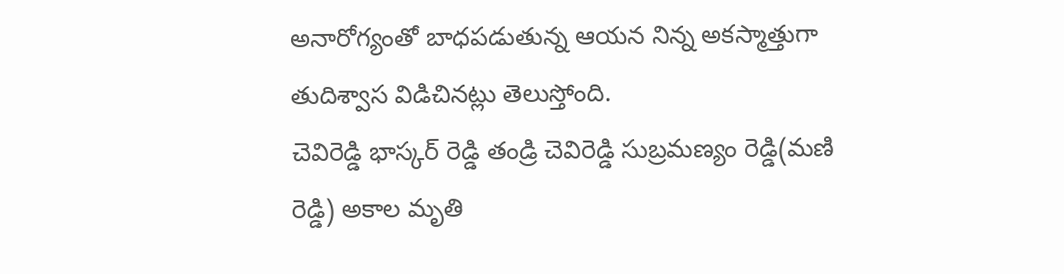అనారోగ్యంతో బాధపడుతున్న ఆయన నిన్న అకస్మాత్తుగా తుదిశ్వాస విడిచినట్లు తెలుస్తోంది.
చెవిరెడ్డి భాస్కర్ రెడ్డి తండ్రి చెవిరెడ్డి సుబ్రమణ్యం రెడ్డి(మణి రెడ్డి) అకాల మృతి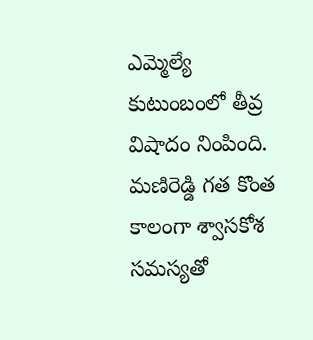ఎమ్మెల్యే కుటుంబంలో తీవ్ర విషాదం నింపింది. మణిరెడ్డి గత కొంత కాలంగా శ్వాసకోశ సమస్యతో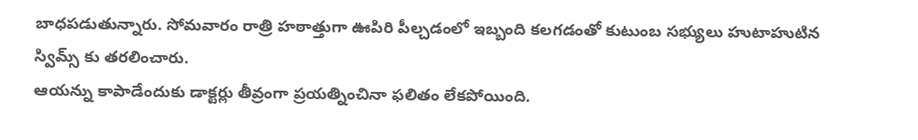బాధపడుతున్నారు. సోమవారం రాత్రి హఠాత్తుగా ఊపిరి పీల్చడంలో ఇబ్బంది కలగడంతో కుటుంబ సభ్యులు హుటాహుటిన స్విమ్స్ కు తరలించారు.
ఆయన్ను కాపాడేందుకు డాక్టర్లు తీవ్రంగా ప్రయత్నించినా ఫలితం లేకపోయింది.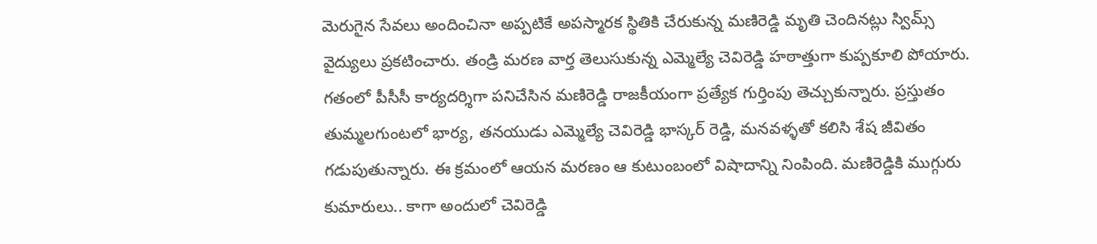మెరుగైన సేవలు అందించినా అప్పటికే అపస్మారక స్థితికి చేరుకున్న మణిరెడ్డి మృతి చెందినట్లు స్విమ్స్ వైద్యులు ప్రకటించారు. తండ్రి మరణ వార్త తెలుసుకున్న ఎమ్మెల్యే చెవిరెడ్డి హఠాత్తుగా కుప్పకూలి పోయారు. గతంలో పీసీసీ కార్యదర్శిగా పనిచేసిన మణిరెడ్డి రాజకీయంగా ప్రత్యేక గుర్తింపు తెచ్చుకున్నారు. ప్రస్తుతం తుమ్మలగుంటలో భార్య, తనయుడు ఎమ్మెల్యే చెవిరెడ్డి భాస్కర్ రెడ్డి, మనవళ్ళతో కలిసి శేష జీవితం గడుపుతున్నారు. ఈ క్రమంలో ఆయన మరణం ఆ కుటుంబంలో విషాదాన్ని నింపింది. మణిరెడ్డికి ముగ్గురు కుమారులు.. కాగా అందులో చెవిరెడ్డి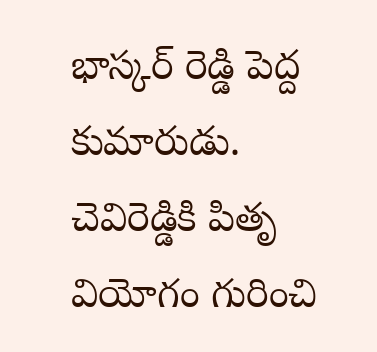భాస్కర్ రెడ్డి పెద్ద కుమారుడు. చెవిరెడ్డికి పితృ వియోగం గురించి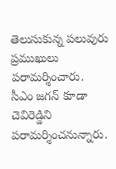తెలుసుకున్న పలువురు ప్రముఖులు పరామర్శించారు. సీఎం జగన్ కూడా చెవిరెడ్డిని పరామర్శించనున్నారు.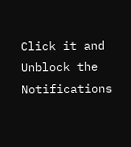Click it and Unblock the Notifications